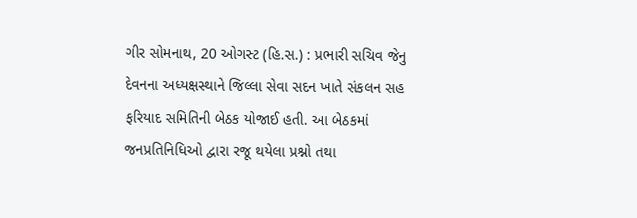ગીર સોમનાથ, 20 ઓગસ્ટ (હિ.સ.) : પ્રભારી સચિવ જેનુ દેવનના અધ્યક્ષસ્થાને જિલ્લા સેવા સદન ખાતે સંકલન સહ ફરિયાદ સમિતિની બેઠક યોજાઈ હતી. આ બેઠકમાં જનપ્રતિનિધિઓ દ્વારા રજૂ થયેલા પ્રશ્નો તથા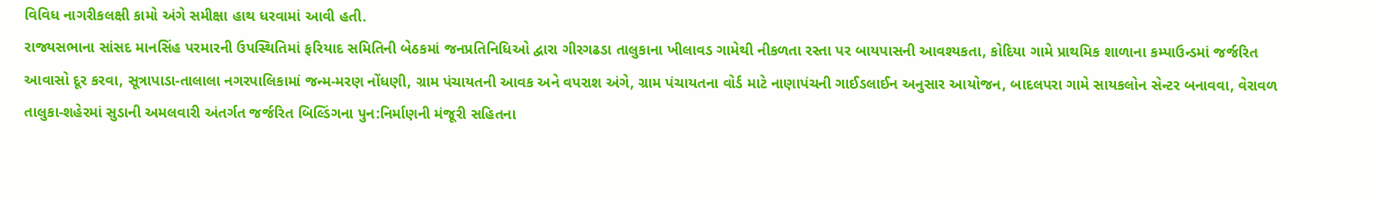વિવિધ નાગરીકલક્ષી કામો અંગે સમીક્ષા હાથ ધરવામાં આવી હતી.
રાજ્યસભાના સાંસદ માનસિંહ પરમારની ઉપસ્થિતિમાં ફરિયાદ સમિતિની બેઠકમાં જનપ્રતિનિધિઓ દ્વારા ગીરગઢડા તાલુકાના ખીલાવડ ગામેથી નીકળતા રસ્તા પર બાયપાસની આવશ્યકતા, કોદિયા ગામે પ્રાથમિક શાળાના કમ્પાઉન્ડમાં જર્જરિત આવાસો દૂર કરવા, સૂત્રાપાડા-તાલાલા નગરપાલિકામાં જન્મ-મરણ નોંધણી, ગ્રામ પંચાયતની આવક અને વપરાશ અંગે, ગ્રામ પંચાયતના વોર્ડ માટે નાણાપંચની ગાઈડલાઈન અનુસાર આયોજન, બાદલપરા ગામે સાયકલોન સેન્ટર બનાવવા, વેરાવળ તાલુકા-શહેરમાં સુડાની અમલવારી અંતર્ગત જર્જરિત બિલ્ડિંગના પુન:નિર્માણની મંજૂરી સહિતના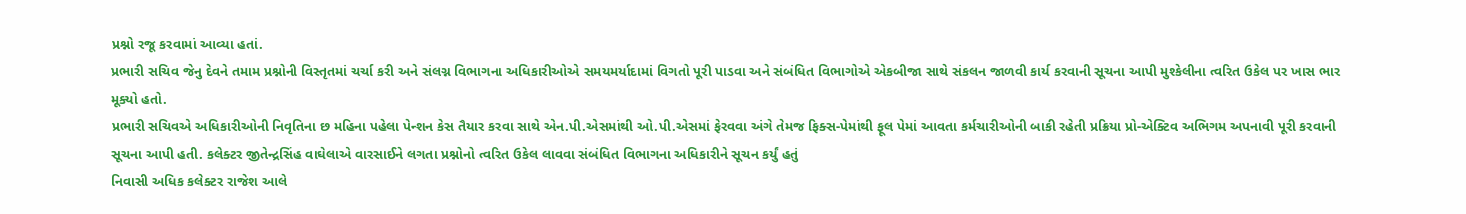પ્રશ્નો રજૂ કરવામાં આવ્યા હતાં.
પ્રભારી સચિવ જેનુ દેવને તમામ પ્રશ્નોની વિસ્તૃતમાં ચર્ચા કરી અને સંલગ્ન વિભાગના અધિકારીઓએ સમયમર્યાદામાં વિગતો પૂરી પાડવા અને સંબંધિત વિભાગોએ એકબીજા સાથે સંકલન જાળવી કાર્ય કરવાની સૂચના આપી મુશ્કેલીના ત્વરિત ઉકેલ પર ખાસ ભાર મૂક્યો હતો.
પ્રભારી સચિવએ અધિકારીઓની નિવૃતિના છ મહિના પહેલા પેન્શન કેસ તૈયાર કરવા સાથે એન.પી.એસમાંથી ઓ.પી.એસમાં ફેરવવા અંગે તેમજ ફિક્સ-પેમાંથી ફૂલ પેમાં આવતા કર્મચારીઓની બાકી રહેતી પ્રક્રિયા પ્રો-એક્ટિવ અભિગમ અપનાવી પૂરી કરવાની સૂચના આપી હતી. કલેક્ટર જીતેન્દ્રસિંહ વાઘેલાએ વારસાઈને લગતા પ્રશ્નોનો ત્વરિત ઉકેલ લાવવા સંબંધિત વિભાગના અધિકારીને સૂચન કર્યું હતું
નિવાસી અધિક કલેક્ટર રાજેશ આલે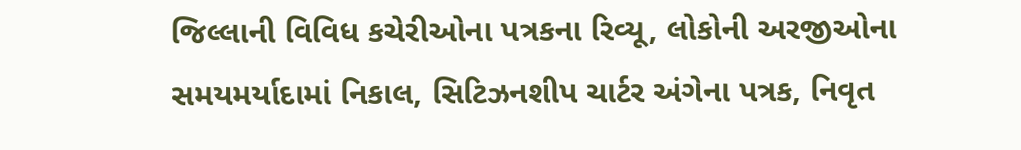જિલ્લાની વિવિધ કચેરીઓના પત્રકના રિવ્યૂ, લોકોની અરજીઓના સમયમર્યાદામાં નિકાલ, સિટિઝનશીપ ચાર્ટર અંગેના પત્રક, નિવૃત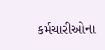કર્મચારીઓના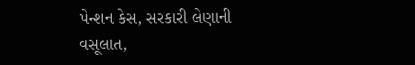પેન્શન કેસ, સરકારી લેણાની વસૂલાત,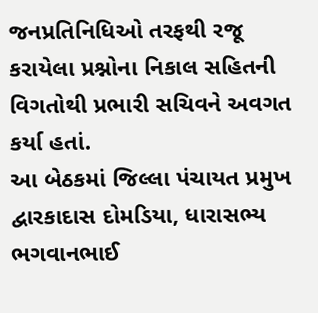જનપ્રતિનિધિઓ તરફથી રજૂ કરાયેલા પ્રશ્નોના નિકાલ સહિતની વિગતોથી પ્રભારી સચિવને અવગત કર્યા હતાં.
આ બેઠકમાં જિલ્લા પંચાયત પ્રમુખ દ્વારકાદાસ દોમડિયા, ધારાસભ્ય ભગવાનભાઈ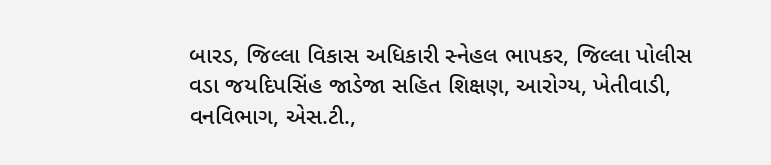બારડ, જિલ્લા વિકાસ અધિકારી સ્નેહલ ભાપકર, જિલ્લા પોલીસ વડા જયદિપસિંહ જાડેજા સહિત શિક્ષણ, આરોગ્ય, ખેતીવાડી, વનવિભાગ, એસ.ટી.,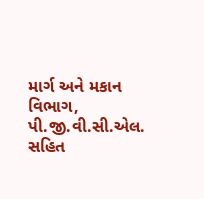માર્ગ અને મકાન વિભાગ, પી.જી.વી.સી.એલ. સહિત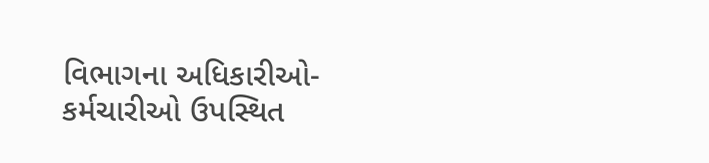વિભાગના અધિકારીઓ-કર્મચારીઓ ઉપસ્થિત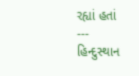રહ્યાં હતાં
---
હિન્દુસ્થાન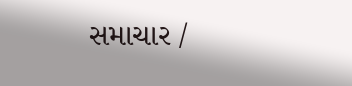સમાચાર /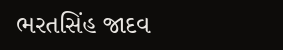ભરતસિંહ જાદવ